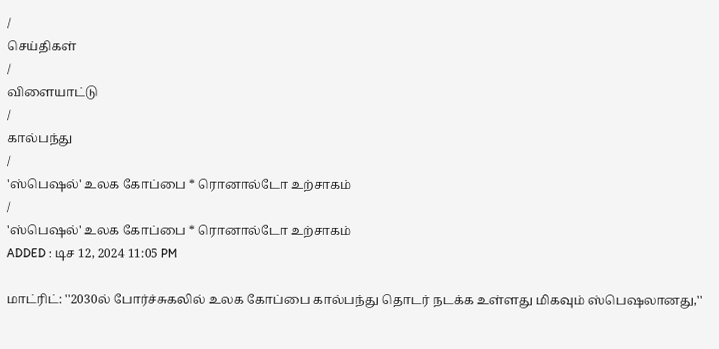/
செய்திகள்
/
விளையாட்டு
/
கால்பந்து
/
'ஸ்பெஷல்' உலக கோப்பை * ரொனால்டோ உற்சாகம்
/
'ஸ்பெஷல்' உலக கோப்பை * ரொனால்டோ உற்சாகம்
ADDED : டிச 12, 2024 11:05 PM

மாட்ரிட்: ''2030ல் போர்ச்சுகலில் உலக கோப்பை கால்பந்து தொடர் நடக்க உள்ளது மிகவும் ஸ்பெஷலானது,''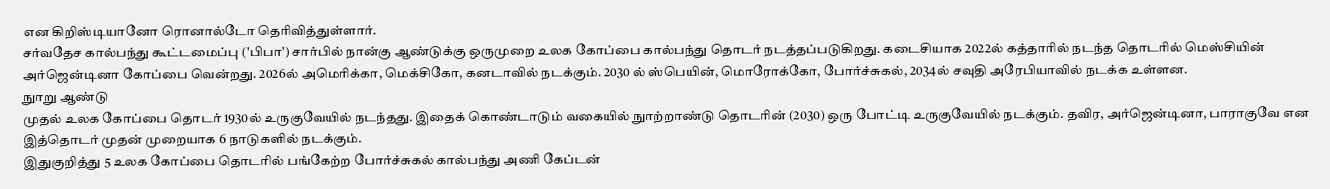என கிறிஸ்டியானோ ரொனால்டோ தெரிவித்துள்ளார்.
சர்வதேச கால்பந்து கூட்டமைப்பு ('பிபா') சார்பில் நான்கு ஆண்டுக்கு ஒருமுறை உலக கோப்பை கால்பந்து தொடர் நடத்தப்படுகிறது. கடைசியாக 2022ல் கத்தாரில் நடந்த தொடரில் மெஸ்சியின் அர்ஜென்டினா கோப்பை வென்றது. 2026ல் அமெரிக்கா, மெக்சிகோ, கனடாவில் நடக்கும். 2030 ல் ஸ்பெயின், மொரோக்கோ, போர்ச்சுகல், 2034ல் சவுதி அரேபியாவில் நடக்க உள்ளன.
நுாறு ஆண்டு
முதல் உலக கோப்பை தொடர் 1930ல் உருகுவேயில் நடந்தது. இதைக் கொண்டாடும் வகையில் நுாற்றாண்டு தொடரின் (2030) ஒரு போட்டி உருகுவேயில் நடக்கும். தவிர, அர்ஜென்டினா, பாராகுவே என இத்தொடர் முதன் முறையாக 6 நாடுகளில் நடக்கும்.
இதுகுறித்து 5 உலக கோப்பை தொடரில் பங்கேற்ற போர்ச்சுகல் கால்பந்து அணி கேப்டன்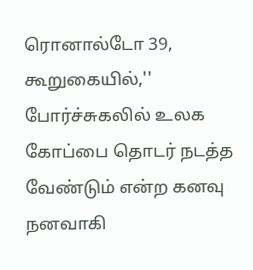ரொனால்டோ 39, கூறுகையில்,'' போர்ச்சுகலில் உலக கோப்பை தொடர் நடத்த வேண்டும் என்ற கனவு நனவாகி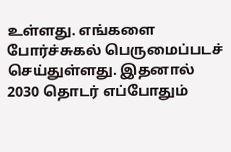உள்ளது. எங்களை போர்ச்சுகல் பெருமைப்படச் செய்துள்ளது. இதனால் 2030 தொடர் எப்போதும்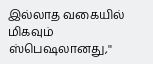இல்லாத வகையில் மிகவும் ஸ்பெஷலானது,''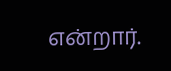என்றார்.